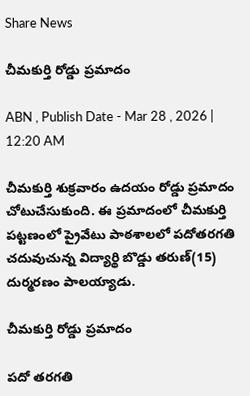Share News

చీమకుర్తి రోడ్డు ప్రమాదం

ABN , Publish Date - Mar 28 , 2026 | 12:20 AM

చీమకుర్తి శుక్రవారం ఉదయం రోడ్డు ప్రమాదం చోటుచేసుకుంది. ఈ ప్రమాదంలో చీమకుర్తి పట్టణంలో ప్రైవేటు పాఠశాలలో పదోతరగతి చదువుచున్న విద్యార్థి బొడ్డు తరుణ్‌(15) దుర్మరణం పాలయ్యాడు.

చీమకుర్తి రోడ్డు ప్రమాదం

పదో తరగతి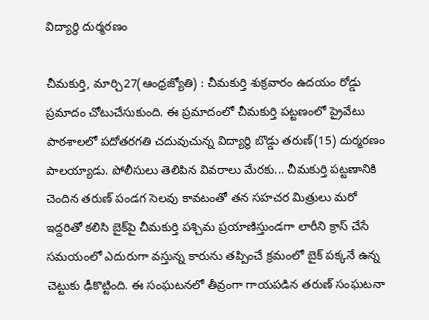విద్యార్థి దుర్మరణం

చీమకుర్తి, మార్చి27(ఆంధ్రజ్యోతి) : చీమకుర్తి శుక్రవారం ఉదయం రోడ్డు ప్రమాదం చోటుచేసుకుంది. ఈ ప్రమాదంలో చీమకుర్తి పట్టణంలో ప్రైవేటు పాఠశాలలో పదోతరగతి చదువుచున్న విద్యార్థి బొడ్డు తరుణ్‌(15) దుర్మరణం పాలయ్యాడు. పోలీసులు తెలిపిన వివరాలు మేరకు... చీమకుర్తి పట్టణానికి చెందిన తరుణ్‌ పండగ సెలవు కావటంతో తన సహచర మిత్రులు మరో ఇద్దరితో కలిసి బైక్‌పై చీమకుర్తి పశ్చిమ ప్రయాణిస్తుండగా లారీని క్రాస్‌ చేసే సమయంలో ఎదురుగా వస్తున్న కారును తప్పించే క్రమంలో బైక్‌ పక్కనే ఉన్న చెట్టుకు ఢీకొట్టింది. ఈ సంఘటనలో తీవ్రంగా గాయపడిన తరుణ్‌ సంఘటనా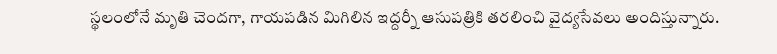స్థలంలోనే మృతి చెందగా, గాయపడిన మిగిలిన ఇద్దర్నీ ఆసుపత్రికి తరలించి వైద్యసేవలు అందిస్తున్నారు.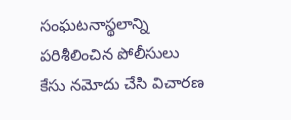సంఘటనాస్థలాన్ని పరిశీలించిన పోలీసులు కేసు నమోదు చేసి విచారణ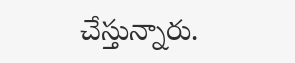చేస్తున్నారు.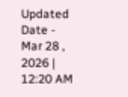Updated Date - Mar 28 , 2026 | 12:20 AM